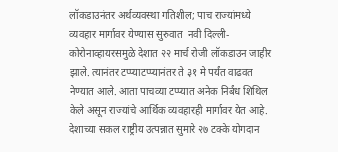लॉकडाउनंतर अर्थव्यवस्था गतिशील; पाच राज्यांमध्ये व्यवहार मार्गावर येण्यास सुरुवात  नवी दिल्ली- कोरोनाव्हायरसमुळे देशात २२ मार्च रोजी लॉकडाउन जाहीर झाले. त्यानंतर टप्प्याटप्प्यानंतर ते ३१ मे पर्यंत वाढवत नेण्यात आले. आता पाचव्या टप्प्यात अनेक निर्बंध शिथिल केले असून राज्यांचे आर्थिक व्यवहारही मार्गावर येत आहे. देशाच्या सकल राष्ट्रीय उत्पन्नात सुमारे २७ टक्के योगदान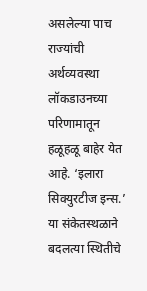असलेल्या पाच राज्यांची अर्थव्यवस्था लॉकडाउनच्या परिणामातून हळूहळू बाहेर येत आहे. ‘इलारा सिक्युरटीज इन्स.’ या संकेतस्थळाने बदलत्या स्थितीचे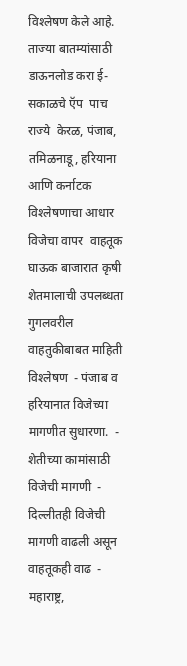विश्‍लेषण केले आहे.  ताज्या बातम्यांसाठी डाऊनलोड करा ई-सकाळचे ऍप  पाच राज्ये  केरळ, पंजाब, तमिळनाडू, हरियाना आणि कर्नाटक  विश्‍लेषणाचा आधार  विजेचा वापर  वाहतूक  घाऊक बाजारात कृषी शेतमालाची उपलब्धता  गुगलवरील वाहतुकीबाबत माहिती  विश्‍लेषण  - पंजाब व हरियानात विजेच्या मागणीत सुधारणा.  - शेतीच्या कामांसाठी विजेची मागणी  - दिल्लीतही विजेची मागणी वाढली असून वाहतूकही वाढ  - महाराष्ट्र,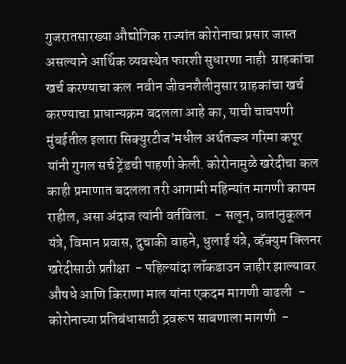गुजरातसारख्या औद्योगिक राज्यांत कोरोनाचा प्रसार जास्त असल्याने आर्थिक व्यवस्थेत फारशी सुधारणा नाही  ग्राहकांचा खर्च करण्याचा कल  नवीन जीवनशैलीनुसार ग्राहकांचा खर्च करण्याचा प्राधान्यक्रम बदलला आहे का, याची चाचपणी मुंबईतील इलारा सिक्युरटीज’मधील अर्थतज्ज्ञ गरिमा कपूर यांनी गुगल सर्च ट्रेंडची पाहणी केली. कोरोनामुळे खरेदीचा कल काही प्रमाणात बदलला तरी आगामी महिन्यांत मागणी कायम राहील, असा अंदाज त्यांनी वर्तविला.  - सलून, वातानुकूलन यंत्रे, विमान प्रवास, दुचाकी वाहने, धुलाई यंत्रे, व्हॅक्युम क्लिनर खरेदीसाठी प्रतीक्षा  - पहिल्यांदा लॉकडाउन जाहीर झाल्यावर औषधे आणि किराणा माल यांना एकदम मागणी वाढली  - कोरोनाच्या प्रतिबंधासाठी द्रवरूप साबणाला मागणी  -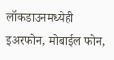लॉकडाउनमध्येही इअरफोन, मोबाईल फोन,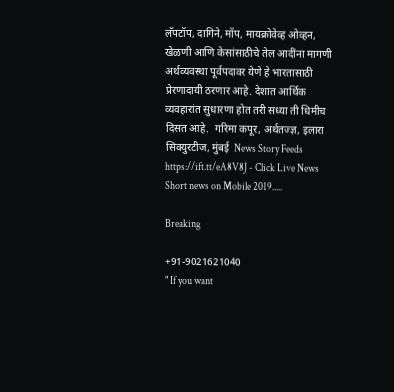लॅपटॉप, दागिने, मॉप, मायक्रोवेव्ह ओव्हन, खेळणी आणि केसांसाठीचे तेल आदींना मागणी  अर्थव्यवस्था पूर्वपदावर येणे हे भारतासाठी प्रेरणादायी ठरणार आहे. देशात आर्थिक व्यवहारांत सुधारणा होत तरी सध्या ती धिमीच दिसत आहे.  गरिमा कपूर, अर्थतज्ज्ञ, इलारा सिक्युरटीज, मुंबई  News Story Feeds https://ift.tt/eA8V8J - Click Live News Short news on Mobile 2019.....

Breaking

+91-9021621040
" If you want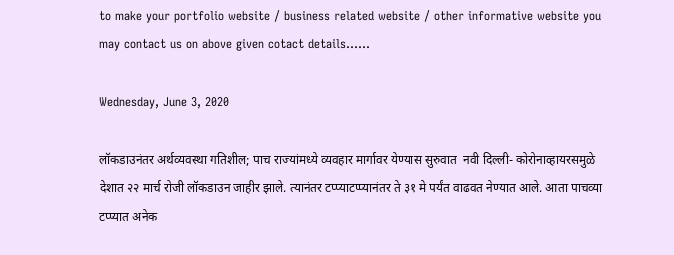to make your portfolio website / business related website / other informative website you may contact us on above given cotact details......

Wednesday, June 3, 2020

लॉकडाउनंतर अर्थव्यवस्था गतिशील; पाच राज्यांमध्ये व्यवहार मार्गावर येण्यास सुरुवात  नवी दिल्ली- कोरोनाव्हायरसमुळे देशात २२ मार्च रोजी लॉकडाउन जाहीर झाले. त्यानंतर टप्प्याटप्प्यानंतर ते ३१ मे पर्यंत वाढवत नेण्यात आले. आता पाचव्या टप्प्यात अनेक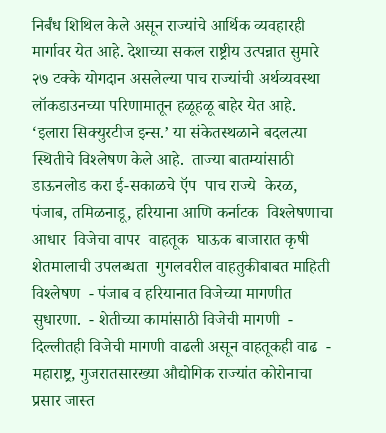निर्बंध शिथिल केले असून राज्यांचे आर्थिक व्यवहारही मार्गावर येत आहे. देशाच्या सकल राष्ट्रीय उत्पन्नात सुमारे २७ टक्के योगदान असलेल्या पाच राज्यांची अर्थव्यवस्था लॉकडाउनच्या परिणामातून हळूहळू बाहेर येत आहे. ‘इलारा सिक्युरटीज इन्स.’ या संकेतस्थळाने बदलत्या स्थितीचे विश्‍लेषण केले आहे.  ताज्या बातम्यांसाठी डाऊनलोड करा ई-सकाळचे ऍप  पाच राज्ये  केरळ, पंजाब, तमिळनाडू, हरियाना आणि कर्नाटक  विश्‍लेषणाचा आधार  विजेचा वापर  वाहतूक  घाऊक बाजारात कृषी शेतमालाची उपलब्धता  गुगलवरील वाहतुकीबाबत माहिती  विश्‍लेषण  - पंजाब व हरियानात विजेच्या मागणीत सुधारणा.  - शेतीच्या कामांसाठी विजेची मागणी  - दिल्लीतही विजेची मागणी वाढली असून वाहतूकही वाढ  - महाराष्ट्र, गुजरातसारख्या औद्योगिक राज्यांत कोरोनाचा प्रसार जास्त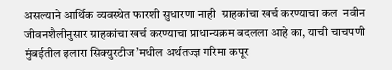असल्याने आर्थिक व्यवस्थेत फारशी सुधारणा नाही  ग्राहकांचा खर्च करण्याचा कल  नवीन जीवनशैलीनुसार ग्राहकांचा खर्च करण्याचा प्राधान्यक्रम बदलला आहे का, याची चाचपणी मुंबईतील इलारा सिक्युरटीज’मधील अर्थतज्ज्ञ गरिमा कपूर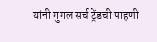यांनी गुगल सर्च ट्रेंडची पाहणी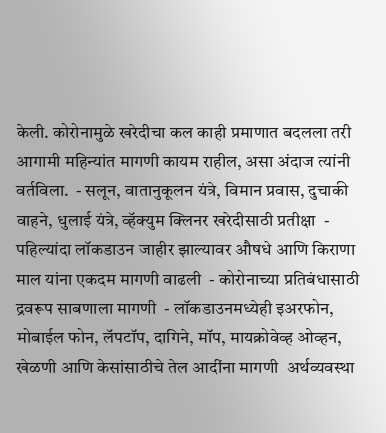केली. कोरोनामुळे खरेदीचा कल काही प्रमाणात बदलला तरी आगामी महिन्यांत मागणी कायम राहील, असा अंदाज त्यांनी वर्तविला.  - सलून, वातानुकूलन यंत्रे, विमान प्रवास, दुचाकी वाहने, धुलाई यंत्रे, व्हॅक्युम क्लिनर खरेदीसाठी प्रतीक्षा  - पहिल्यांदा लॉकडाउन जाहीर झाल्यावर औषधे आणि किराणा माल यांना एकदम मागणी वाढली  - कोरोनाच्या प्रतिबंधासाठी द्रवरूप साबणाला मागणी  - लॉकडाउनमध्येही इअरफोन, मोबाईल फोन, लॅपटॉप, दागिने, मॉप, मायक्रोवेव्ह ओव्हन, खेळणी आणि केसांसाठीचे तेल आदींना मागणी  अर्थव्यवस्था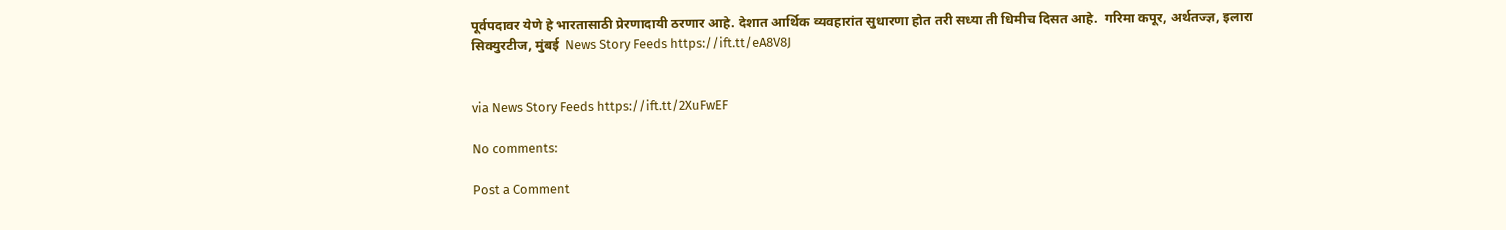पूर्वपदावर येणे हे भारतासाठी प्रेरणादायी ठरणार आहे. देशात आर्थिक व्यवहारांत सुधारणा होत तरी सध्या ती धिमीच दिसत आहे.  गरिमा कपूर, अर्थतज्ज्ञ, इलारा सिक्युरटीज, मुंबई  News Story Feeds https://ift.tt/eA8V8J


via News Story Feeds https://ift.tt/2XuFwEF

No comments:

Post a Comment